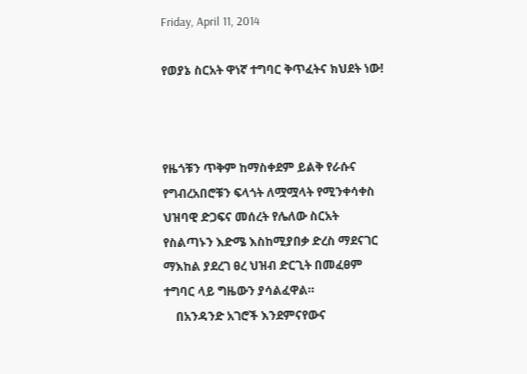Friday, April 11, 2014

የወያኔ ስርአት ዋነኛ ተግባር ቅጥፈትና ክህደት ነው!



የዜጎቹን ጥቅም ከማስቀደም ይልቅ የራሱና የግብረአበሮቹን ፍላጎት ለሟሟላት የሚንቀሳቀስ ህዝባዊ ድጋፍና መሰረት የሌለው ስርአት የስልጣኑን እድሜ እስከሚያበቃ ድረስ ማደናገር ማእከል ያደረገ ፀረ ህዝብ ድርጊት በመፈፀም ተግባር ላይ ግዜውን ያሳልፈዋል።
    በአንዳንድ አገሮች እንደምናየውና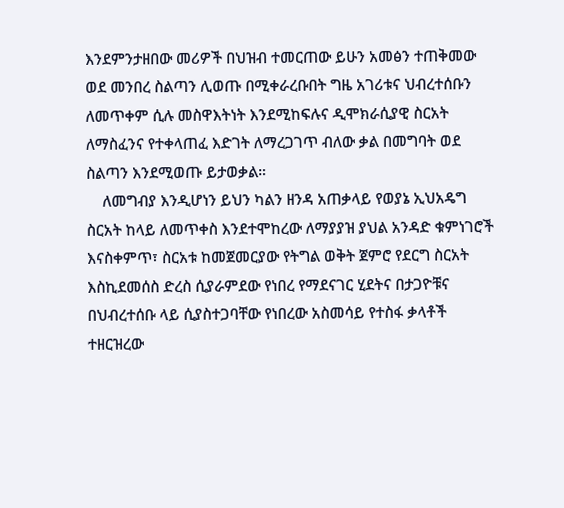እንደምንታዘበው መሪዎች በህዝብ ተመርጠው ይሁን አመፅን ተጠቅመው ወደ መንበረ ስልጣን ሊወጡ በሚቀራረቡበት ግዜ አገሪቱና ህብረተሰቡን ለመጥቀም ሲሉ መስዋእትነት እንደሚከፍሉና ዲሞክራሲያዊ ስርአት ለማስፈንና የተቀላጠፈ እድገት ለማረጋገጥ ብለው ቃል በመግባት ወደ ስልጣን እንደሚወጡ ይታወቃል።
    ለመግብያ እንዲሆነን ይህን ካልን ዘንዳ አጠቃላይ የወያኔ ኢህአዴግ ስርአት ከላይ ለመጥቀስ እንደተሞከረው ለማያያዝ ያህል አንዳድ ቁምነገሮች እናስቀምጥ፣ ስርአቱ ከመጀመርያው የትግል ወቅት ጀምሮ የደርግ ስርአት እስኪደመሰስ ድረስ ሲያራምደው የነበረ የማደናገር ሂደትና በታጋዮቹና በህብረተሰቡ ላይ ሲያስተጋባቸው የነበረው አስመሳይ የተስፋ ቃላቶች ተዘርዝረው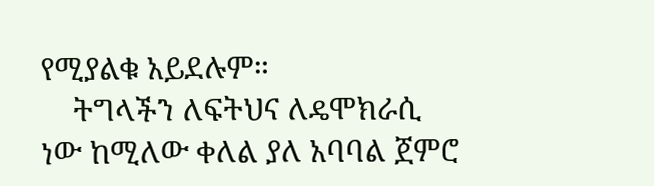የሚያልቁ አይደሉም።
    ትግላችን ለፍትህና ለዴሞክራሲ ነው ከሚለው ቀለል ያለ አባባል ጀምሮ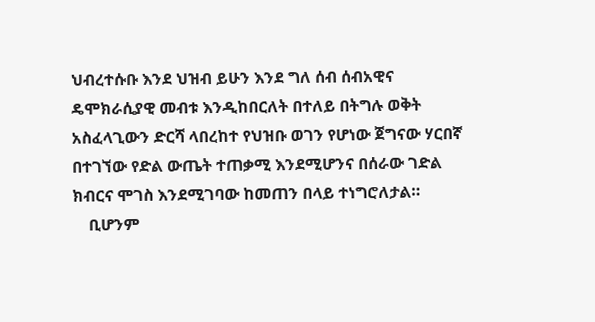ህብረተሱቡ እንደ ህዝብ ይሁን እንደ ግለ ሰብ ሰብአዊና ዴሞክራሲያዊ መብቱ እንዲከበርለት በተለይ በትግሉ ወቅት አስፈላጊውን ድርሻ ላበረከተ የህዝቡ ወገን የሆነው ጀግናው ሃርበኛ በተገኘው የድል ውጤት ተጠቃሚ እንደሚሆንና በሰራው ገድል ክብርና ሞገስ እንደሚገባው ከመጠን በላይ ተነግሮለታል።
    ቢሆንም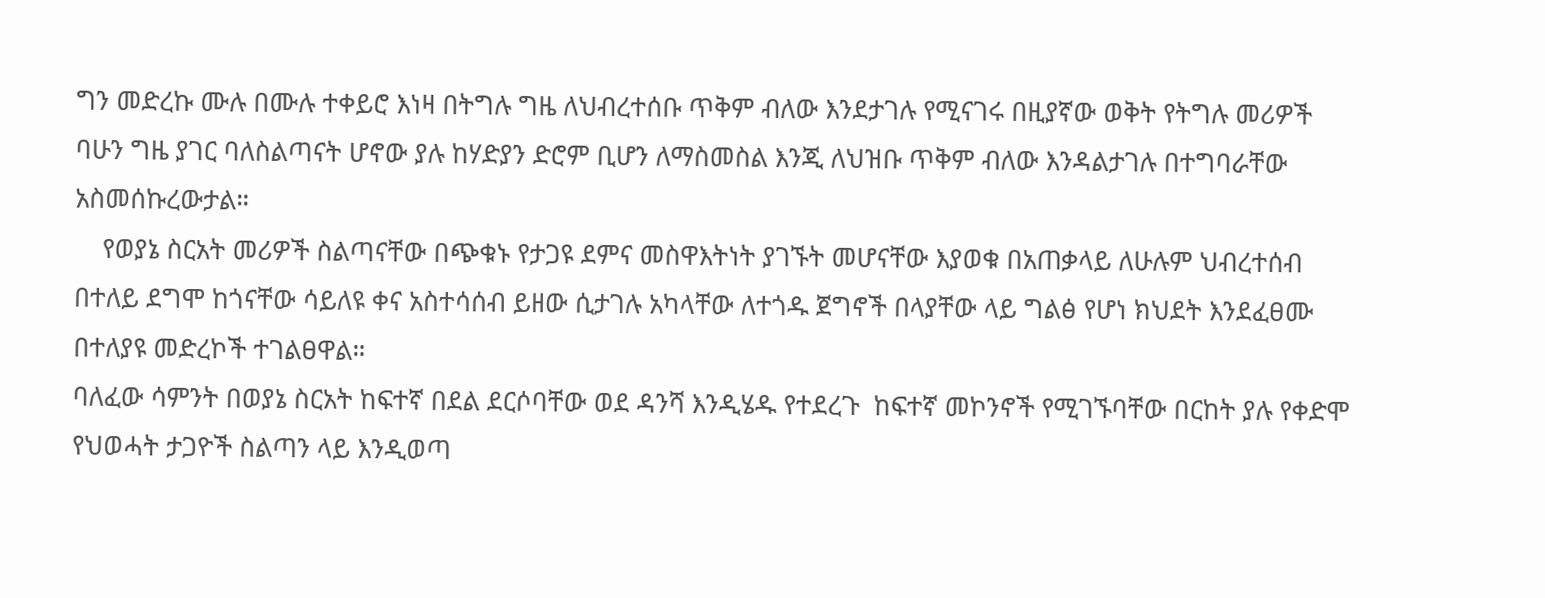ግን መድረኩ ሙሉ በሙሉ ተቀይሮ እነዛ በትግሉ ግዜ ለህብረተሰቡ ጥቅም ብለው እንደታገሉ የሚናገሩ በዚያኛው ወቅት የትግሉ መሪዎች ባሁን ግዜ ያገር ባለስልጣናት ሆኖው ያሉ ከሃድያን ድሮም ቢሆን ለማስመስል እንጂ ለህዝቡ ጥቅም ብለው እንዳልታገሉ በተግባራቸው አስመሰኩረውታል።
    የወያኔ ስርአት መሪዎች ስልጣናቸው በጭቁኑ የታጋዩ ደምና መስዋእትነት ያገኙት መሆናቸው እያወቁ በአጠቃላይ ለሁሉም ህብረተሰብ በተለይ ደግሞ ከጎናቸው ሳይለዩ ቀና አስተሳሰብ ይዘው ሲታገሉ አካላቸው ለተጎዱ ጀግኖች በላያቸው ላይ ግልፅ የሆነ ክህደት እንደፈፀሙ በተለያዩ መድረኮች ተገልፀዋል።
ባለፈው ሳምንት በወያኔ ስርአት ከፍተኛ በደል ደርሶባቸው ወደ ዳንሻ እንዲሄዱ የተደረጉ  ከፍተኛ መኮንኖች የሚገኙባቸው በርከት ያሉ የቀድሞ የህወሓት ታጋዮች ስልጣን ላይ እንዲወጣ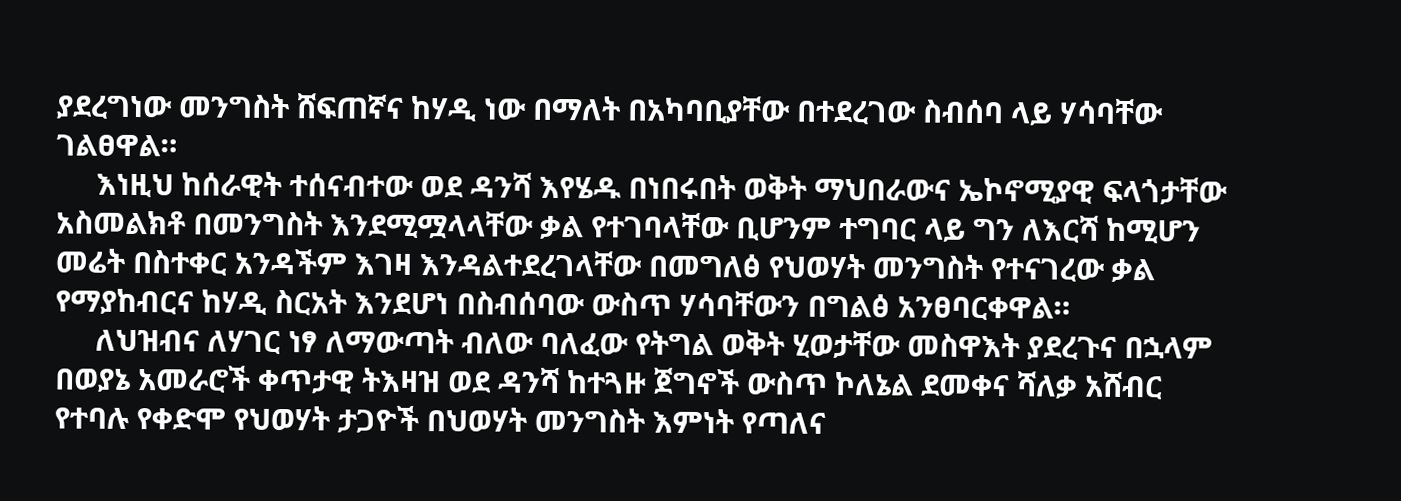ያደረግነው መንግስት ሸፍጠኛና ከሃዲ ነው በማለት በአካባቢያቸው በተደረገው ስብሰባ ላይ ሃሳባቸው ገልፀዋል።
     እነዚህ ከሰራዊት ተሰናብተው ወደ ዳንሻ እየሄዱ በነበሩበት ወቅት ማህበራውና ኤኮኖሚያዊ ፍላጎታቸው አስመልክቶ በመንግስት እንደሚሟላላቸው ቃል የተገባላቸው ቢሆንም ተግባር ላይ ግን ለእርሻ ከሚሆን መሬት በስተቀር አንዳችም እገዛ እንዳልተደረገላቸው በመግለፅ የህወሃት መንግስት የተናገረው ቃል የማያከብርና ከሃዲ ስርአት እንደሆነ በስብሰባው ውስጥ ሃሳባቸውን በግልፅ አንፀባርቀዋል።
     ለህዝብና ለሃገር ነፃ ለማውጣት ብለው ባለፈው የትግል ወቅት ሂወታቸው መስዋእት ያደረጉና በኋላም በወያኔ አመራሮች ቀጥታዊ ትእዛዝ ወደ ዳንሻ ከተጓዙ ጀግኖች ውስጥ ኮለኔል ደመቀና ሻለቃ አሸብር የተባሉ የቀድሞ የህወሃት ታጋዮች በህወሃት መንግስት እምነት የጣለና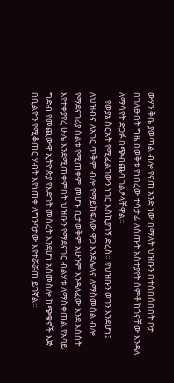ውሃን ቅቤ ያወጣል ብሎ የናጠ አንድ ነው በማለት ህዝቡን በተሰበሰበበት ቦታ በገለፁበት ግዜ በወቅቱ የነበረው ተሳታፊ ለሰጡት አስተያየት ሰምቶ ከጎናቸው እንዳለ ለማሳየት ድጋፉ በጭብጨባ ገልፆላቸዋል።
    የወያኔ ስርአት የሚፈልገውን ነገር እስኪያገኝ ድረስ። የህዝቡን ወገን እንደሆነ፤ ለህዝብና ለአገር ጥቅም ብሎ የማይከፍለው ዋጋ እንደሌለና ለማስመሰል ብሎ የማደናገሪያ ስልቱ የሚጠቀም መሆኑ ቢታወቅም አሁንም እንዳለፈው እንደ እስስት እየተቀያየረ ሁሌ እንደሚጠቀምበት ህዝቡን የማደናገር ብልሃቱ ለማስቀጠል የአባይ ግድብ የመጪውዋ ኢትዮጵያ የእድገት መሰረት እንደሆነ አስመስሎ ከጭቁኖች እጅ በቢልዮን የሚቆጠር ሃብት እየነጠቀ ለግንባታው እየተሯሯጠ ይገኛል።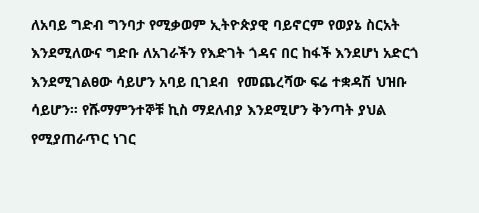ለአባይ ግድብ ግንባታ የሚቃወም ኢትዮጵያዊ ባይኖርም የወያኔ ስርአት እንደሚለውና ግድቡ ለአገራችን የእድገት ጎዳና በር ከፋች እንደሆነ አድርጎ እንደሚገልፀው ሳይሆን አባይ ቢገደብ  የመጨረሻው ፍሬ ተቋዳሽ ህዝቡ ሳይሆን። የሹማምንተኞቹ ኪስ ማደለብያ እንደሚሆን ቅንጣት ያህል የሚያጠራጥር ነገር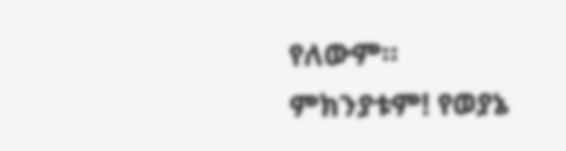የለውም። ምክንያቱም! የወያኔ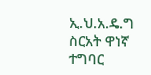ኢ.ህ.አ.ዴ.ግ ስርአት ዋነኛ ተግባር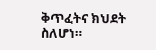ቅጥፈትና ክህደት ስለሆነ።